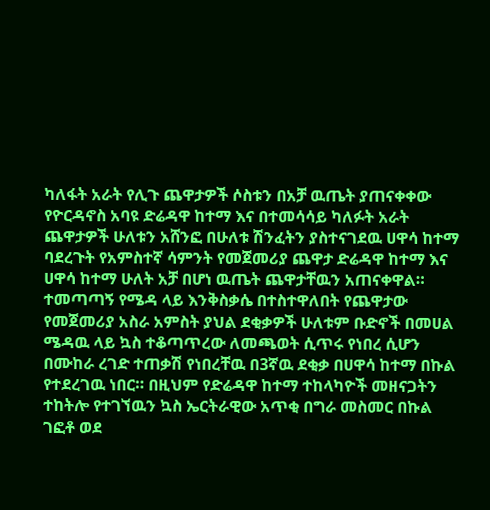ካለፋት አራት የሊጉ ጨዋታዎች ሶስቱን በአቻ ዉጤት ያጠናቀቀው የዮርዳኖስ አባዩ ድሬዳዋ ከተማ እና በተመሳሳይ ካለፉት አራት ጨዋታዎች ሁለቱን አሸንፎ በሁለቱ ሽንፈትን ያስተናገደዉ ሀዋሳ ከተማ ባደረጉት የአምስተኛ ሳምንት የመጀመሪያ ጨዋታ ድሬዳዋ ከተማ እና ሀዋሳ ከተማ ሁለት አቻ በሆነ ዉጤት ጨዋታቸዉን አጠናቀዋል።
ተመጣጣኝ የሜዳ ላይ እንቅስቃሴ በተስተዋለበት የጨዋታው የመጀመሪያ አስራ አምስት ያህል ደቂቃዎች ሁለቱም ቡድኖች በመሀል ሜዳዉ ላይ ኳስ ተቆጣጥረው ለመጫወት ሲጥሩ የነበረ ሲሆን በሙከራ ረገድ ተጠቃሽ የነበረቸዉ በ3ኛዉ ደቂቃ በሀዋሳ ከተማ በኩል የተደረገዉ ነበር። በዚህም የድሬዳዋ ከተማ ተከላካዮች መዘናጋትን ተከትሎ የተገኘዉን ኳስ ኤርትራዊው አጥቂ በግራ መስመር በኩል ገፎቶ ወደ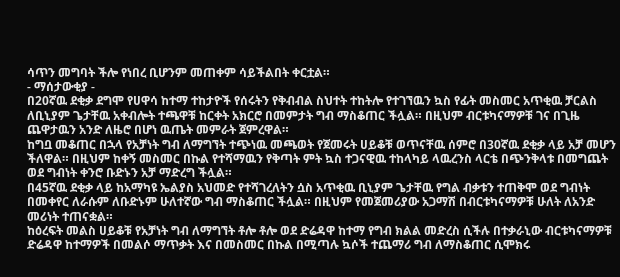ሳጥን መግባት ችሎ የነበረ ቢሆንም መጠቀም ሳይችልበት ቀርቷል።
- ማሰታውቂያ -
በ20ኛዉ ደቂቃ ደግሞ የሀዋሳ ከተማ ተከታዮች የሰሩትን የቅብብል ስህተት ተከትሎ የተገኘዉን ኳስ የፊት መስመር አጥቂዉ ቻርልስ ለቢኒያም ጌታቸዉ አቀብሎት ተጫዋቹ ከርቀት አክርሮ በመምታት ግብ ማስቆጠር ችሏል። በዚህም ብርቱካናማዎቹ ገና በጊዜ ጨዋታዉን አንድ ለዜሮ በሆነ ዉጤት መምራት ጀምረዋል።
ከግቧ መቆጠር በኋላ የአቻነት ግብ ለማግኘት ተጭነዉ መጫወት የጀመሩት ሀይቆቹ ወጥናቸዉ ሰምሮ በ30ኛዉ ደቂቃ ላይ አቻ መሆን ችለዋል። በዚህም ከቀኝ መስመር በኩል የተሻማዉን የቅጣት ምት ኳስ ተጋናዊዉ ተከላካይ ላዉረንስ ላርቴ በጭንቅላቱ በመግጨት ወደ ግብነት ቀንሮ ቡድኑን አቻ ማድረግ ችሏል።
በ45ኛዉ ደቂቃ ላይ ከአማካዩ ኤልያስ አህመድ የተሻገረለትን ሷስ አጥቂዉ ቢኒያም ጌታቸዉ የግል ብቃቱን ተጠቅሞ ወደ ግብነት በመቀየር ለራሱም ለቡድኑም ሁለተኛው ግብ ማስቆጠር ችሏል። በዚህም የመጀመሪያው አጋማሽ በብርቱካናማዎቹ ሁለት ለአንድ መሪነት ተጠናቋል።
ከዕረፍት መልስ ሀይቆቹ የአቻነት ግብ ለማግኘት ቶሎ ቶሎ ወደ ድሬዳዋ ከተማ የግብ ክልል መድረስ ሲችሉ በተቃራኒው ብርቱካናማዎቹ ድሬዳዋ ከተማዎች በመልሶ ማጥቃት እና በመስመር በኩል በሚጣሉ ኳሶች ተጨማሪ ግብ ለማስቆጠር ሲሞክሩ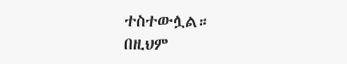ተስተውሏል።
በዚህም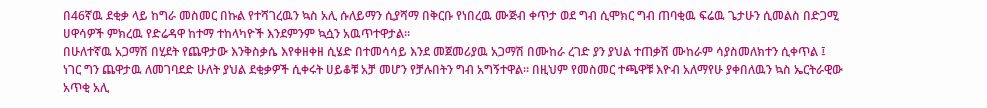በ46ኛዉ ደቂቃ ላይ ከግራ መስመር በኩል የተሻገረዉን ኳስ አሊ ሱለይማን ሲያሻማ በቅርቡ የነበረዉ ሙጅብ ቀጥታ ወደ ግብ ሲሞክር ግብ ጠባቂዉ ፍሬዉ ጌታሁን ሲመልስ በድጋሚ ሀዋሳዎች ምክረዉ የድሬዳዋ ከተማ ተከላካዮች እንደምንም ኳሷን አዉጥተዋታል።
በሁለተኛዉ አጋማሽ በሂደት የጨዋታው እንቅስቃሴ እየቀዘቀዘ ሲሄድ በተመሳሳይ እንደ መጀመሪያዉ አጋማሽ በሙከራ ረገድ ያን ያህል ተጠቃሽ ሙከራም ሳያስመለክተን ሲቀጥል ፤ ነገር ግን ጨዋታዉ ለመገባደድ ሁለት ያህል ደቂቃዎች ሲቀሩት ሀይቆቹ አቻ መሆን የቻሉበትን ግብ አግኝተዋል። በዚህም የመስመር ተጫዋቹ እዮብ አለማየሁ ያቀበለዉን ኳስ ኤርትራዊው አጥቂ አሊ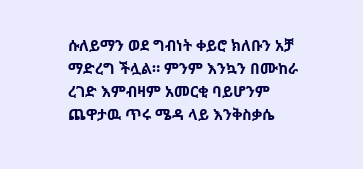ሱለይማን ወደ ግብነት ቀይሮ ክለቡን አቻ ማድረግ ችሏል። ምንም እንኳን በሙከራ ረገድ እምብዛም አመርቂ ባይሆንም ጨዋታዉ ጥሩ ሜዳ ላይ እንቅስቃሴ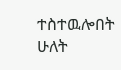ተስተዉሎበት ሁለት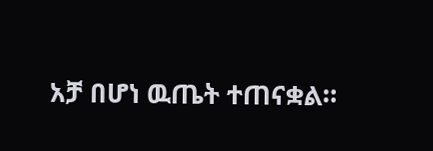አቻ በሆነ ዉጤት ተጠናቋል።